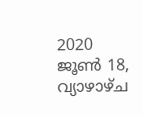2020 ജൂൺ 18, വ്യാഴാഴ്‌ച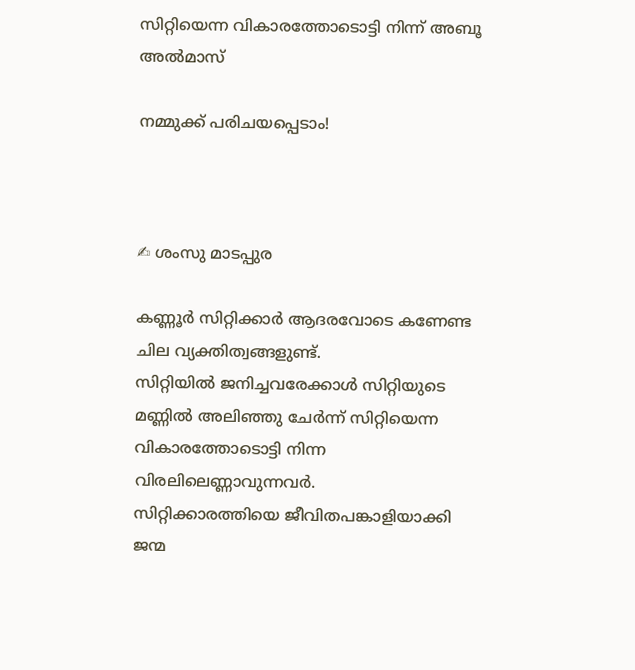സിറ്റിയെന്ന വികാരത്തോടൊട്ടി നിന്ന് അബൂ അൽമാസ്

നമ്മുക്ക് പരിചയപ്പെടാം!



✍ ശംസു മാടപ്പുര

കണ്ണൂർ സിറ്റിക്കാർ ആദരവോടെ കണേണ്ട ചില വ്യക്തിത്വങ്ങളുണ്ട്.
സിറ്റിയിൽ ജനിച്ചവരേക്കാൾ സിറ്റിയുടെ മണ്ണിൽ അലിഞ്ഞു ചേർന്ന് സിറ്റിയെന്ന വികാരത്തോടൊട്ടി നിന്ന വിരലിലെണ്ണാവുന്നവർ.
സിറ്റിക്കാരത്തിയെ ജീവിതപങ്കാളിയാക്കി ജന്മ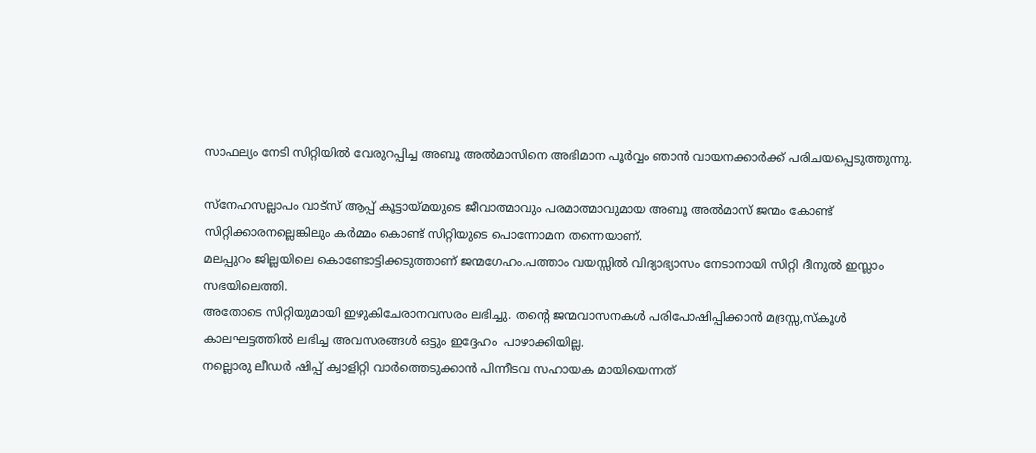സാഫല്യം നേടി സിറ്റിയിൽ വേരുറപ്പിച്ച അബൂ അൽമാസിനെ അഭിമാന പൂർവ്വം ഞാൻ വായനക്കാർക്ക് പരിചയപ്പെടുത്തുന്നു.

സ്നേഹസല്ലാപം വാട്സ് ആപ്പ് കൂട്ടായ്മയുടെ ജീവാത്മാവും പരമാത്മാവുമായ അബൂ അൽമാസ് ജന്മം കോണ്ട് സിറ്റിക്കാരനല്ലെങ്കിലും കർമ്മം കൊണ്ട് സിറ്റിയുടെ പൊന്നോമന തന്നെയാണ്.
മലപ്പുറം ജില്ലയിലെ കൊണ്ടോട്ടിക്കടുത്താണ് ജന്മഗേഹം.പത്താം വയസ്സിൽ വിദ്യാഭ്യാസം നേടാനായി സിറ്റി ദീനുൽ ഇസ്ലാം സഭയിലെത്തി.
അതോടെ സിറ്റിയുമായി ഇഴുകിചേരാനവസരം ലഭിച്ചു. തൻ്റെ ജന്മവാസനകൾ പരിപോഷിപ്പിക്കാൻ മദ്രസ്സ,സ്കൂൾ  കാലഘട്ടത്തിൽ ലഭിച്ച അവസരങ്ങൾ ഒട്ടും ഇദ്ദേഹം  പാഴാക്കിയില്ല.
നല്ലൊരു ലീഡർ ഷിപ്പ് ക്വാളിറ്റി വാർത്തെടുക്കാൻ പിന്നീടവ സഹായക മായിയെന്നത്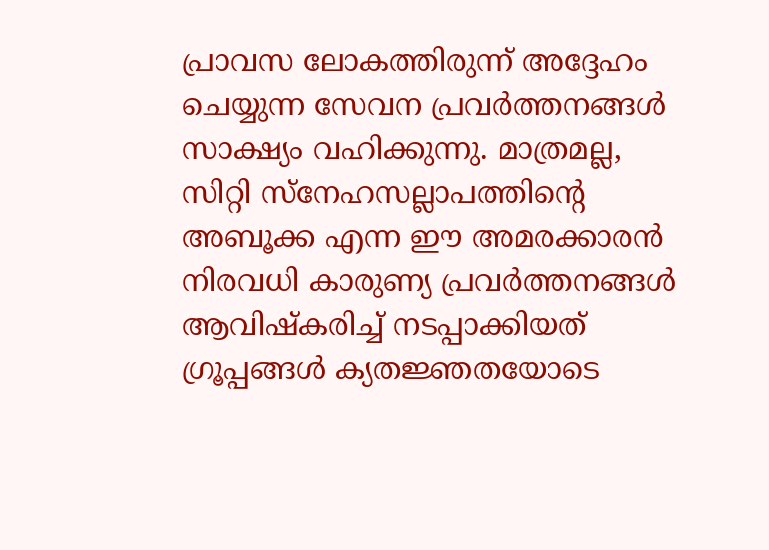പ്രാവസ ലോകത്തിരുന്ന് അദ്ദേഹം ചെയ്യുന്ന സേവന പ്രവർത്തനങ്ങൾ  സാക്ഷ്യം വഹിക്കുന്നു. മാത്രമല്ല, സിറ്റി സ്നേഹസല്ലാപത്തിൻ്റെ അബൂക്ക എന്ന ഈ അമരക്കാരൻ നിരവധി കാരുണ്യ പ്രവർത്തനങ്ങൾ ആവിഷ്കരിച്ച് നടപ്പാക്കിയത് ഗ്രൂപ്പങ്ങൾ ക്യതജ്ഞതയോടെ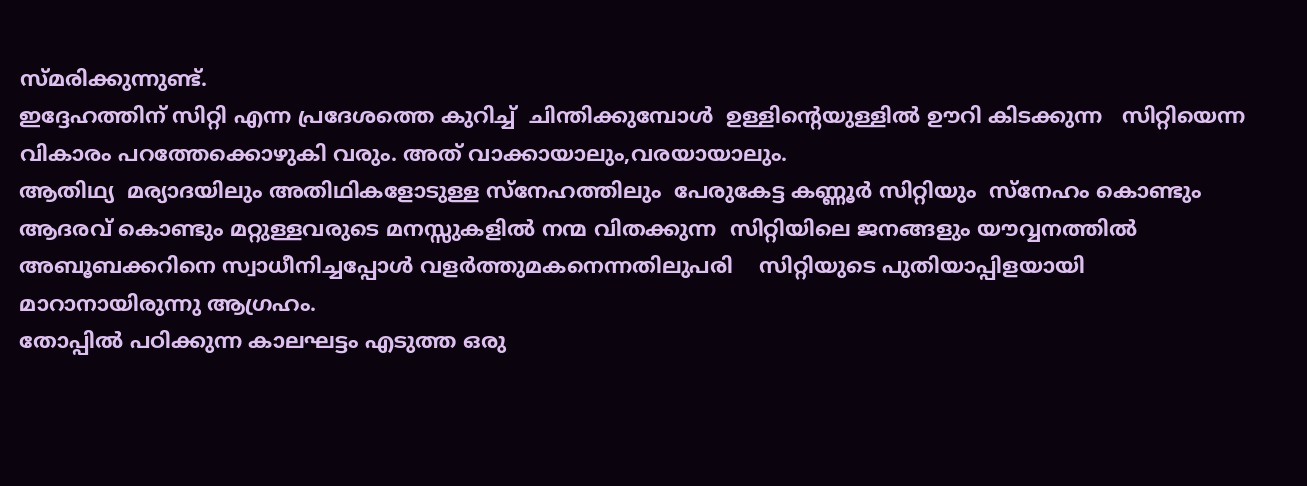സ്മരിക്കുന്നുണ്ട്.
ഇദ്ദേഹത്തിന് സിറ്റി എന്ന പ്രദേശത്തെ കുറിച്ച്  ചിന്തിക്കുമ്പോൾ  ഉള്ളിൻ്റെയുള്ളിൽ ഊറി കിടക്കുന്ന   സിറ്റിയെന്ന വികാരം പറത്തേക്കൊഴുകി വരും. അത് വാക്കായാലും,വരയായാലും.
ആതിഥ്യ  മര്യാദയിലും അതിഥികളോടുള്ള സ്നേഹത്തിലും  പേരുകേട്ട കണ്ണൂർ സിറ്റിയും  സ്നേഹം കൊണ്ടും ആദരവ് കൊണ്ടും മറ്റുള്ളവരുടെ മനസ്സുകളിൽ നന്മ വിതക്കുന്ന  സിറ്റിയിലെ ജനങ്ങളും യൗവ്വനത്തിൽ     അബൂബക്കറിനെ സ്വാധീനിച്ചപ്പോൾ വളർത്തുമകനെന്നതിലുപരി    സിറ്റിയുടെ പുതിയാപ്പിളയായി മാറാനായിരുന്നു ആഗ്രഹം.
തോപ്പിൽ പഠിക്കുന്ന കാലഘട്ടം എടുത്ത ഒരു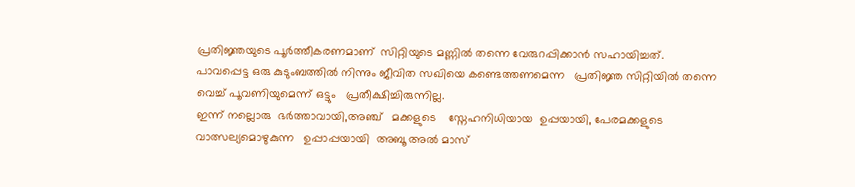പ്രതിജ്ഞയുടെ പൂർത്തീകരണമാണ്  സിറ്റിയുടെ മണ്ണിൽ തന്നെ വേരുറപ്പിക്കാൻ സഹായിച്ചത്.
പാവപ്പെട്ട ഒരു കുടുംബത്തിൽ നിന്നും ജീവിത സഖിയെ കണ്ടെത്തണമെന്ന   പ്രതിജ്ഞ സിറ്റിയിൽ തന്നെ വെച്ച് പൂവണിയുമെന്ന് ഒട്ടും   പ്രതീക്ഷിച്ചിരുന്നില്ല.
ഇന്ന് നല്ലൊരു  ഭർത്താവായി,അഞ്ച്   മക്കളുടെ    സ്നേഹനിധിയായ  ഉപ്പയായി, പേരമക്കളുടെ വാത്സല്യമൊഴുകുന്ന   ഉപ്പാപ്പയായി  അബൂ അൽ മാസ്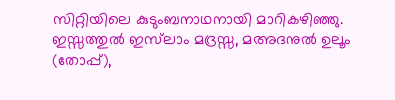സിറ്റിയിലെ കുടുംബനാഥനായി മാറികഴിഞ്ഞു.
ഇസ്സത്തുൽ ഇസ്‌ലാം മദ്രസ്സ, മഅദനുൽ ഉലൂം (തോപ്പ്),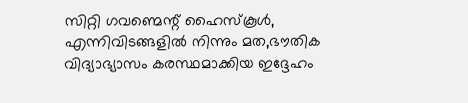സിറ്റി ഗവണ്മെന്റ് ഹൈസ്‌കൂൾ, എന്നിവിടങ്ങളിൽ നിന്നും മത,ഭൗതിക വിദ്യാഭ്യാസം കരസ്ഥമാക്കിയ ഇദ്ദേഹം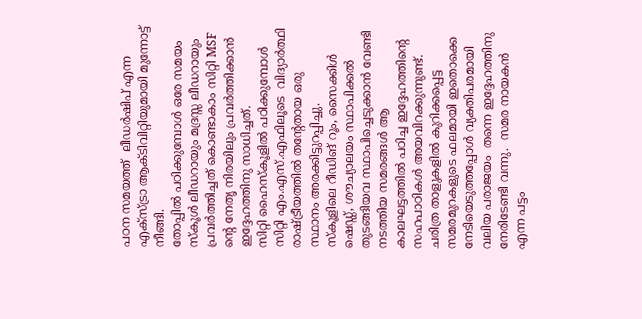പഠന സമയത്ത്  ലീഡർഷിപ് എന്ന  എക്സ്ട്രാ ആക്ടിവിറ്റിയുമായി മുന്നോട്ട് നീങ്ങി.
തോപ്പിൽ പഠിക്കുമ്പോൾ ഒരേ സമയം സ്കൂൾ ലീഡറായും മദ്രസ്സ ലീഡറായും പ്രവർത്തിച്ചത് കൊണ്ടാകാം സിറ്റി MSF ന്റെ നേതൃ നിരയിലും പ്രവർത്തിക്കാൻ ഇദ്ദേഹത്തിനു സാധിച്ചത്.
സിറ്റി ഹൈസ്കൂളിൽ പഠിക്കുമ്പോൾ സിറ്റി എം.എസ്.എഫിലൂടെ  വിദ്യാർത്ഥി രാഷ്ട്രീയത്തിൽ തന്റേതായ ഒരു സ്ഥാനം അരക്കിട്ടുറപ്പിച്ചു.
സ്കൂളിലെ റീഡിങ് റൂം, സൈക്കിൾ ഷെഡ്ഡ്, ശൗച്യാലയം സ്ഥാപിക്കൽ തുടങ്ങിയവ സ്ഥാപിച്ചെടുക്കാൻ വേണ്ടി നടത്തിയ സമരങ്ങൾ ആ കാലഘട്ടത്തിൽ പഠിച്ച ഇദ്ദേഹത്തിൻ്റെ സഹപാഠികൾ അയവിറക്കുന്നുണ്ട്.
ചരിത്ര താളുകളിൽ കുറിക്കപ്പെട്ട സമരമുറകളുടെ ഫലമായി ഇതൊക്കെ നേടിയെടുത്തപ്പോൾ വ്യക്തിപരമായി വലിയ പരാജയം  തന്നെ ഇദ്ദേഹത്തിനു നേരിടേണ്ടി വന്നു.  സമര നായകൻ എന്ന പട്ടം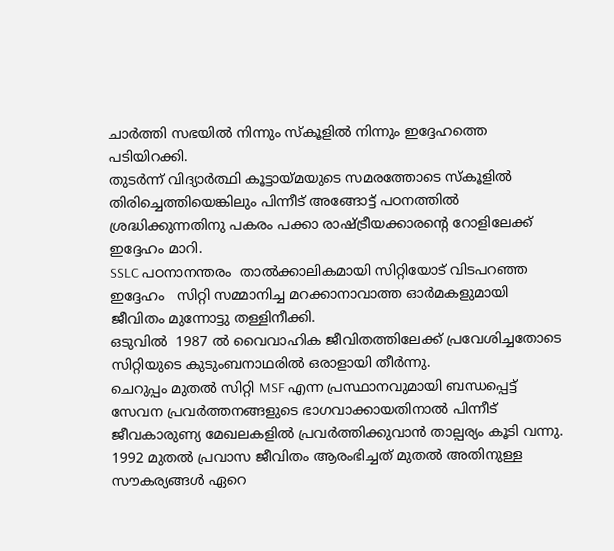ചാർത്തി സഭയിൽ നിന്നും സ്കൂളിൽ നിന്നും ഇദ്ദേഹത്തെ   പടിയിറക്കി.
തുടർന്ന് വിദ്യാർത്ഥി കൂട്ടായ്മയുടെ സമരത്തോടെ സ്കൂളിൽ തിരിച്ചെത്തിയെങ്കിലും പിന്നീട് അങ്ങോട്ട് പഠനത്തിൽ ശ്രദ്ധിക്കുന്നതിനു പകരം പക്കാ രാഷ്ട്രീയക്കാരന്റെ റോളിലേക്ക് ഇദ്ദേഹം മാറി.
SSLC പഠനാനന്തരം  താൽക്കാലികമായി സിറ്റിയോട് വിടപറഞ്ഞ ഇദ്ദേഹം   സിറ്റി സമ്മാനിച്ച മറക്കാനാവാത്ത ഓർമകളുമായി ജീവിതം മുന്നോട്ടു തള്ളിനീക്കി.
ഒടുവിൽ  1987 ൽ വൈവാഹിക ജീവിതത്തിലേക്ക് പ്രവേശിച്ചതോടെ സിറ്റിയുടെ കുടുംബനാഥരിൽ ഒരാളായി തീർന്നു.
ചെറുപ്പം മുതൽ സിറ്റി MSF എന്ന പ്രസ്ഥാനവുമായി ബന്ധപ്പെട്ട് സേവന പ്രവർത്തനങ്ങളുടെ ഭാഗവാക്കായതിനാൽ പിന്നീട്  ജീവകാരുണ്യ മേഖലകളിൽ പ്രവർത്തിക്കുവാൻ താല്പര്യം കൂടി വന്നു.
1992 മുതൽ പ്രവാസ ജീവിതം ആരംഭിച്ചത് മുതൽ അതിനുള്ള സൗകര്യങ്ങൾ ഏറെ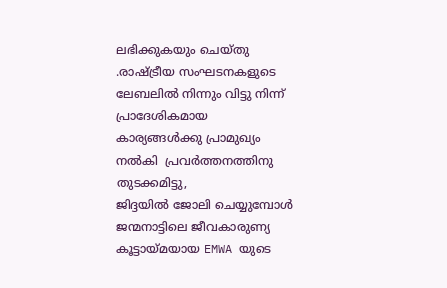ലഭിക്കുകയും ചെയ്തു .രാഷ്ട്രീയ സംഘടനകളുടെ ലേബലിൽ നിന്നും വിട്ടു നിന്ന്   പ്രാദേശികമായ കാര്യങ്ങൾക്കു പ്രാമുഖ്യം നൽകി  പ്രവർത്തനത്തിനു തുടക്കമിട്ടു,
ജിദ്ദയിൽ ജോലി ചെയ്യുമ്പോൾ ജന്മനാട്ടിലെ ജീവകാരുണ്യ കൂട്ടായ്മയായ EMWA യുടെ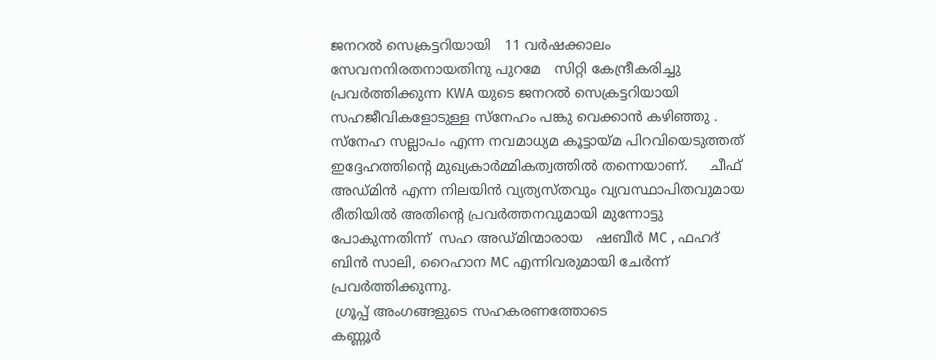ജനറൽ സെക്രട്ടറിയായി   11 വർഷക്കാലം സേവനനിരതനായതിനു പുറമേ   സിറ്റി കേന്ദ്രീകരിച്ചു പ്രവർത്തിക്കുന്ന KWA യുടെ ജനറൽ സെക്രട്ടറിയായി  സഹജീവികളോടുള്ള സ്നേഹം പങ്കു വെക്കാൻ കഴിഞ്ഞു .
സ്നേഹ സല്ലാപം എന്ന നവമാധ്യമ കൂട്ടായ്മ പിറവിയെടുത്തത് ഇദ്ദേഹത്തിൻ്റെ മുഖ്യകാർമ്മികത്വത്തിൽ തന്നെയാണ്.     ചീഫ് അഡ്മിൻ എന്ന നിലയിൻ വ്യത്യസ്‍തവും വ്യവസ്ഥാപിതവുമായ രീതിയിൽ അതിന്റെ പ്രവർത്തനവുമായി മുന്നോട്ടു പോകുന്നതിന്ന്  സഹ അഡ്മിന്മാരായ   ഷബീർ MC , ഫഹദ് ബിൻ സാലി, റൈഹാന MC എന്നിവരുമായി ചേർന്ന് പ്രവർത്തിക്കുന്നു.
 ഗ്രൂപ്പ് അംഗങ്ങളുടെ സഹകരണത്തോടെ
കണ്ണൂർ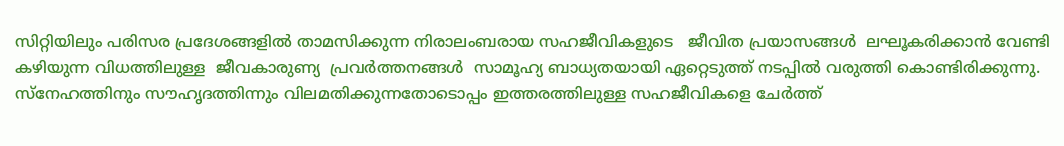സിറ്റിയിലും പരിസര പ്രദേശങ്ങളിൽ താമസിക്കുന്ന നിരാലംബരായ സഹജീവികളുടെ   ജീവിത പ്രയാസങ്ങൾ  ലഘൂകരിക്കാൻ വേണ്ടി   കഴിയുന്ന വിധത്തിലുള്ള  ജീവകാരുണ്യ  പ്രവർത്തനങ്ങൾ  സാമൂഹ്യ ബാധ്യതയായി ഏറ്റെടുത്ത് നടപ്പിൽ വരുത്തി കൊണ്ടിരിക്കുന്നു.
സ്നേഹത്തിനും സൗഹൃദത്തിന്നും വിലമതിക്കുന്നതോടൊപ്പം ഇത്തരത്തിലുള്ള സഹജീവികളെ ചേർത്ത്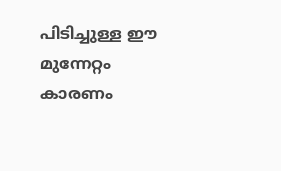പിടിച്ചുള്ള ഈ മുന്നേറ്റം കാരണം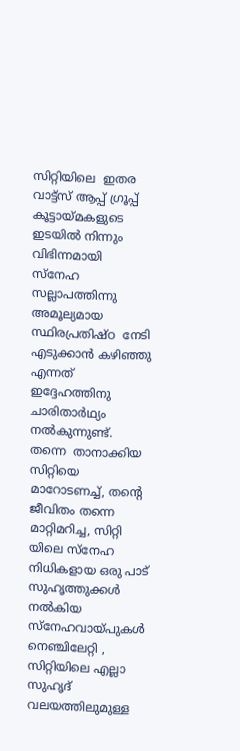സിറ്റിയിലെ  ഇതര  വാട്ട്സ് ആപ്പ് ഗ്രൂപ്പ്  കൂട്ടായ്മകളുടെ ഇടയിൽ നിന്നും വിഭിന്നമായി    സ്നേഹ സല്ലാപത്തിന്നു അമൂല്യമായ സ്ഥിരപ്രതിഷ്ഠ  നേടി എടുക്കാൻ കഴിഞ്ഞു എന്നത് ഇദ്ദേഹത്തിനു ചാരിതാർഥ്യം നൽകുന്നുണ്ട്.
തന്നെ  താനാക്കിയ സിറ്റിയെ മാറോടണച്ച്, തന്റെ ജീവിതം തന്നെ മാറ്റിമറിച്ച, സിറ്റി യിലെ സ്നേഹ നിധികളായ ഒരു പാട് സുഹൃത്തുക്കൾ നൽകിയ സ്നേഹവായ്പുകൾ നെഞ്ചിലേറ്റി , സിറ്റിയിലെ എല്ലാ സുഹൃദ് വലയത്തിലുമുള്ള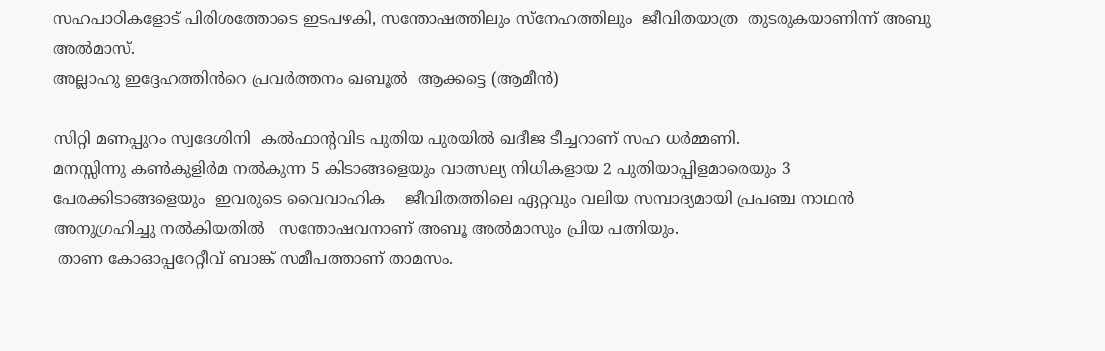സഹപാഠികളോട് പിരിശത്തോടെ ഇടപഴകി, സന്തോഷത്തിലും സ്നേഹത്തിലും  ജീവിതയാത്ര  തുടരുകയാണിന്ന് അബു അൽമാസ്.
അല്ലാഹു ഇദ്ദേഹത്തിൻറെ പ്രവർത്തനം ഖബൂൽ  ആക്കട്ടെ (ആമീൻ)

സിറ്റി മണപ്പുറം സ്വദേശിനി  കൽഫാന്റവിട പുതിയ പുരയിൽ ഖദീജ ടീച്ചറാണ് സഹ ധർമ്മണി.
മനസ്സിന്നു കൺകുളിർമ നൽകുന്ന 5 കിടാങ്ങളെയും വാത്സല്യ നിധികളായ 2 പുതിയാപ്പിളമാരെയും 3 പേരക്കിടാങ്ങളെയും  ഇവരുടെ വൈവാഹിക    ജീവിതത്തിലെ ഏറ്റവും വലിയ സമ്പാദ്യമായി പ്രപഞ്ച നാഥൻ അനുഗ്രഹിച്ചു നൽകിയതിൽ   സന്തോഷവനാണ് അബൂ അൽമാസും പ്രിയ പത്നിയും.
 താണ കോഓപ്പറേറ്റീവ് ബാങ്ക് സമീപത്താണ് താമസം.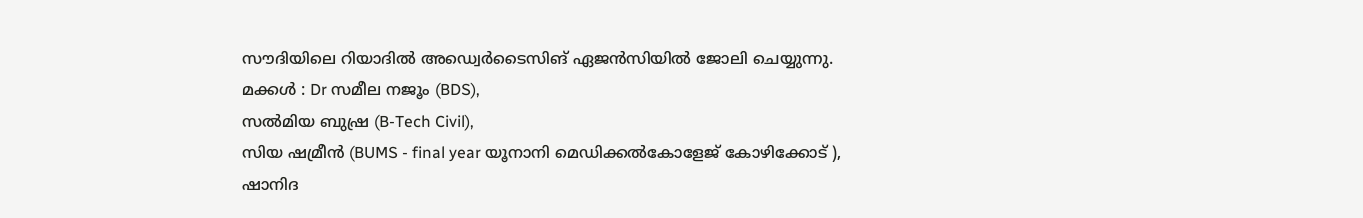സൗദിയിലെ റിയാദിൽ അഡ്വെർടൈസിങ് ഏജൻസിയിൽ ജോലി ചെയ്യുന്നു.
മക്കൾ : Dr സമീല നജൂം (BDS),
സൽമിയ ബുഷ്ര (B-Tech Civil),
സിയ ഷമ്രീൻ (BUMS - final year യൂനാനി മെഡിക്കൽകോളേജ് കോഴിക്കോട് ),
ഷാനിദ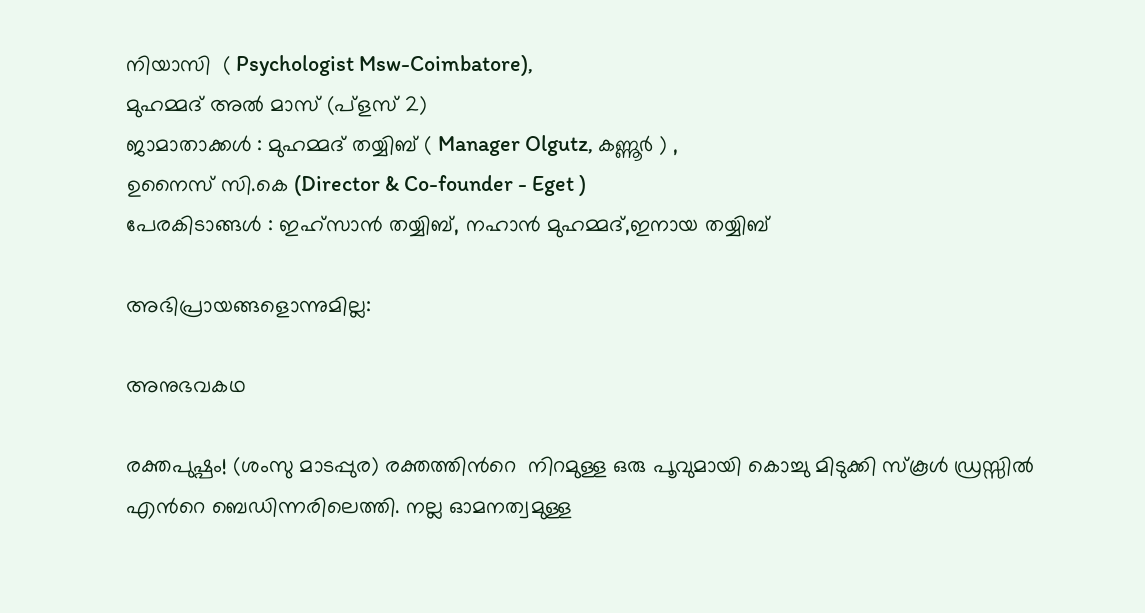നിയാസി  ( Psychologist Msw-Coimbatore),
മുഹമ്മദ് അൽ മാസ് (പ്ളസ് 2)
ജാമാതാക്കൾ : മുഹമ്മദ് തയ്യിബ് ( Manager Olgutz, കണ്ണൂർ ) ,
ഉനൈസ് സി.കെ (Director & Co-founder - Eget )
പേരകിടാങ്ങൾ : ഇഹ്‌സാൻ തയ്യിബ്, നഹാൻ മുഹമ്മദ്,ഇനായ തയ്യിബ്

അഭിപ്രായങ്ങളൊന്നുമില്ല:

അനുഭവകഥ

രക്തപുഷ്പം! (ശംസു മാടപ്പുര) രക്തത്തിൻറെ  നിറമുള്ള ഒരു പൂവുമായി കൊച്ചു മിടുക്കി സ്കൂൾ ഡ്രസ്സിൽ എൻറെ ബെഡിന്നരിലെത്തി. നല്ല ഓമനത്വമുള്ള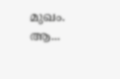മുഖം. ആ...